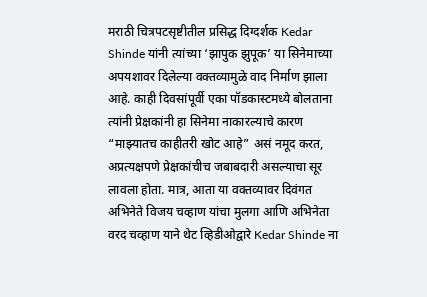मराठी चित्रपटसृष्टीतील प्रसिद्ध दिग्दर्शक Kedar Shinde यांनी त्यांच्या ‘झापुक झुपूक’ या सिनेमाच्या अपयशावर दिलेल्या वक्तव्यामुळे वाद निर्माण झाला आहे. काही दिवसांपूर्वी एका पॉडकास्टमध्ये बोलताना त्यांनी प्रेक्षकांनी हा सिनेमा नाकारल्याचे कारण “माझ्यातच काहीतरी खोट आहे” असं नमूद करत, अप्रत्यक्षपणे प्रेक्षकांचीच जबाबदारी असल्याचा सूर लावला होता. मात्र, आता या वक्तव्यावर दिवंगत अभिनेते विजय चव्हाण यांचा मुलगा आणि अभिनेता वरद चव्हाण याने थेट व्हिडीओद्वारे Kedar Shinde ना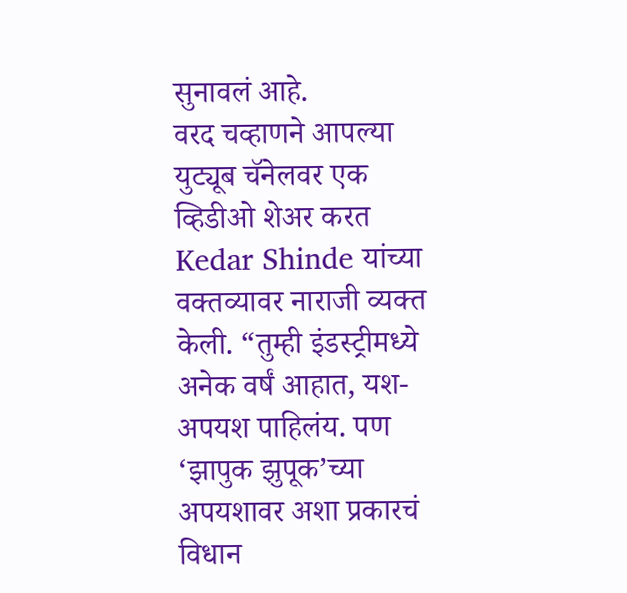सुनावलं आहे.
वरद चव्हाणने आपल्या युट्यूब चॅनेलवर एक व्हिडीओ शेअर करत Kedar Shinde यांच्या वक्तव्यावर नाराजी व्यक्त केली. “तुम्ही इंडस्ट्रीमध्ये अनेक वर्षं आहात, यश-अपयश पाहिलंय. पण ‘झापुक झुपूक’च्या अपयशावर अशा प्रकारचं विधान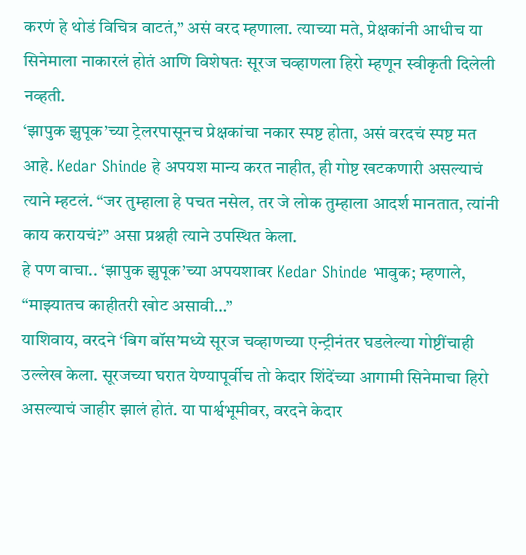करणं हे थोडं विचित्र वाटतं,” असं वरद म्हणाला. त्याच्या मते, प्रेक्षकांनी आधीच या सिनेमाला नाकारलं होतं आणि विशेषतः सूरज चव्हाणला हिरो म्हणून स्वीकृती दिलेली नव्हती.
‘झापुक झुपूक’च्या ट्रेलरपासूनच प्रेक्षकांचा नकार स्पष्ट होता, असं वरदचं स्पष्ट मत आहे. Kedar Shinde हे अपयश मान्य करत नाहीत, ही गोष्ट खटकणारी असल्याचं त्याने म्हटलं. “जर तुम्हाला हे पचत नसेल, तर जे लोक तुम्हाला आदर्श मानतात, त्यांनी काय करायचं?” असा प्रश्नही त्याने उपस्थित केला.
हे पण वाचा.. ‘झापुक झुपूक’च्या अपयशावर Kedar Shinde भावुक; म्हणाले, “माझ्यातच काहीतरी खोट असावी…”
याशिवाय, वरदने ‘बिग बॉस’मध्ये सूरज चव्हाणच्या एन्ट्रीनंतर घडलेल्या गोष्टींचाही उल्लेख केला. सूरजच्या घरात येण्यापूर्वीच तो केदार शिंदेंच्या आगामी सिनेमाचा हिरो असल्याचं जाहीर झालं होतं. या पार्श्वभूमीवर, वरदने केदार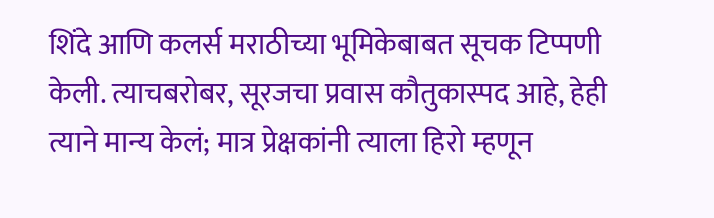शिंदे आणि कलर्स मराठीच्या भूमिकेबाबत सूचक टिप्पणी केली. त्याचबरोबर, सूरजचा प्रवास कौतुकास्पद आहे, हेही त्याने मान्य केलं; मात्र प्रेक्षकांनी त्याला हिरो म्हणून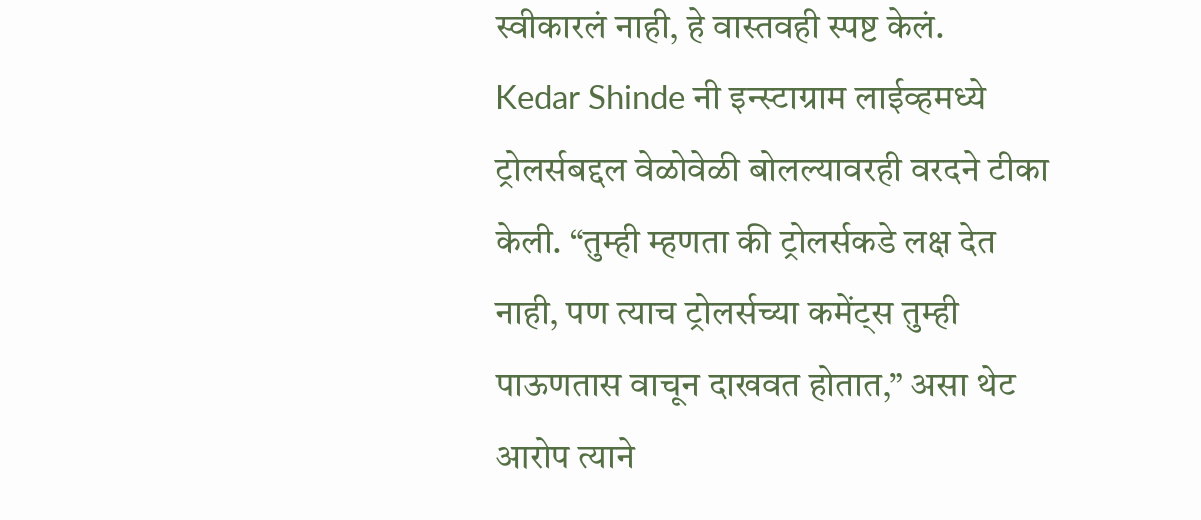स्वीकारलं नाही, हे वास्तवही स्पष्ट केलं.
Kedar Shinde नी इन्स्टाग्राम लाईव्हमध्ये ट्रोलर्सबद्दल वेळोवेळी बोलल्यावरही वरदने टीका केली. “तुम्ही म्हणता की ट्रोलर्सकडे लक्ष देत नाही, पण त्याच ट्रोलर्सच्या कमेंट्स तुम्ही पाऊणतास वाचून दाखवत होतात,” असा थेट आरोप त्याने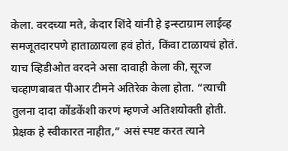केला. वरदच्या मते, केदार शिंदे यांनी हे इन्स्टाग्राम लाईव्ह समजूतदारपणे हाताळायला हवं होतं, किंवा टाळायचं होतं.
याच व्हिडीओत वरदने असा दावाही केला की, सूरज चव्हाणबाबत पीआर टीमने अतिरेक केला होता. “त्याची तुलना दादा कोंडकेंशी करणं म्हणजे अतिशयोक्ती होती. प्रेक्षक हे स्वीकारत नाहीत,” असं स्पष्ट करत त्याने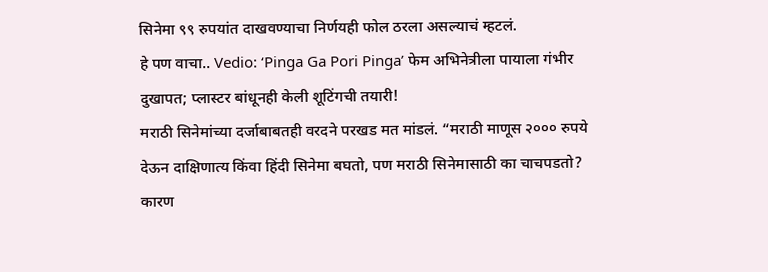सिनेमा ९९ रुपयांत दाखवण्याचा निर्णयही फोल ठरला असल्याचं म्हटलं.
हे पण वाचा.. Vedio: ‘Pinga Ga Pori Pinga’ फेम अभिनेत्रीला पायाला गंभीर दुखापत; प्लास्टर बांधूनही केली शूटिंगची तयारी!
मराठी सिनेमांच्या दर्जाबाबतही वरदने परखड मत मांडलं. “मराठी माणूस २००० रुपये देऊन दाक्षिणात्य किंवा हिंदी सिनेमा बघतो, पण मराठी सिनेमासाठी का चाचपडतो? कारण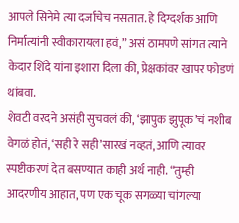आपले सिनेमे त्या दर्जाचेच नसतात. हे दिग्दर्शक आणि निर्मात्यांनी स्वीकारायला हवं,” असं ठामपणे सांगत त्याने केदार शिंदे यांना इशारा दिला की, प्रेक्षकांवर खापर फोडणं थांबवा.
शेवटी वरदने असंही सुचवलं की, ‘झापुक झुपूक’चं नशीब वेगळं होतं, ‘सही रे सही’सारखं नव्हतं, आणि त्यावर स्पष्टीकरणं देत बसण्यात काही अर्थ नाही. “तुम्ही आदरणीय आहात, पण एक चूक सगळ्या चांगल्या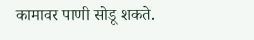कामावर पाणी सोडू शकते.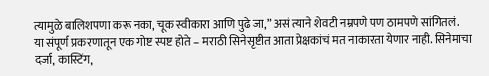त्यामुळे बालिशपणा करू नका, चूक स्वीकारा आणि पुढे जा,” असं त्याने शेवटी नम्रपणे पण ठामपणे सांगितलं.
या संपूर्ण प्रकरणातून एक गोष्ट स्पष्ट होते – मराठी सिनेसृष्टीत आता प्रेक्षकांचं मत नाकारता येणार नाही. सिनेमाचा दर्जा, कास्टिंग,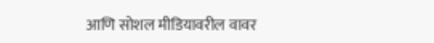आणि सोशल मीडियावरील वावर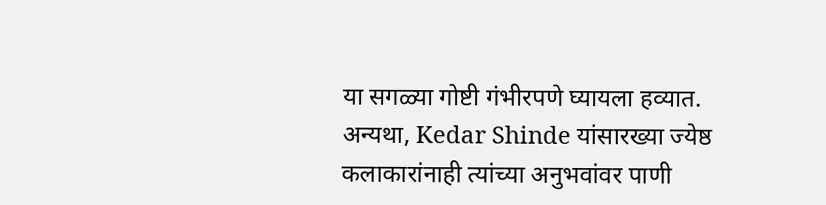या सगळ्या गोष्टी गंभीरपणे घ्यायला हव्यात. अन्यथा, Kedar Shinde यांसारख्या ज्येष्ठ कलाकारांनाही त्यांच्या अनुभवांवर पाणी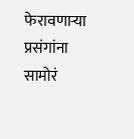फेरावणाऱ्या प्रसंगांना सामोरं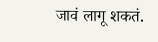जावं लागू शकतं.